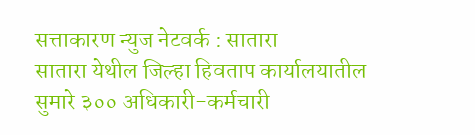सत्ताकारण न्युज नेटवर्क : सातारा
सातारा येथील जिल्हा हिवताप कार्यालयातील सुमारे ३०० अधिकारी-कर्मचारी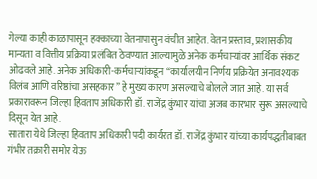गेल्या काही काळापासून हक्काच्या वेतनापासुन वंचीत आहेत. वेतन प्रस्ताव, प्रशासकीय मान्यता व वित्तीय प्रक्रिया प्रलंबित ठेवण्यात आल्यामुळे अनेक कर्मचाऱ्यांवर आर्थिक संकट ओढवले आहे. अनेक अधिकारी-कर्मचाऱ्यांकडून “कार्यालयीन निर्णय प्रक्रियेत अनावश्यक विलंब आणि वरिष्ठांचा असहकार” हे मुख्य कारण असल्याचे बोलले जात आहे. या सर्व प्रकारावरून जिल्हा हिवताप अधिकारी डॉ. राजेंद्र कुंभार यांचा अजब कारभार सुरू असल्याचे दिसून येत आहे.
सातारा येथे जिल्हा हिवताप अधिकारी पदी कार्यरत डॉ. राजेंद्र कुंभार यांच्या कार्यपद्धतीबाबत गंभीर तक्रारी समोर येऊ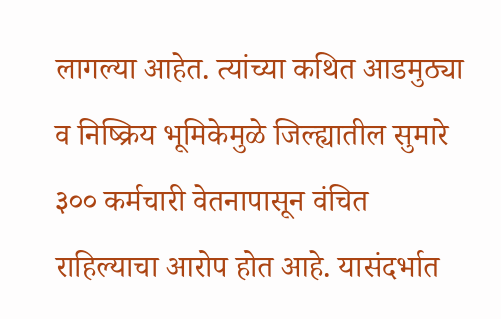लागल्या आहेत. त्यांच्या कथित आडमुठ्या व निष्क्रिय भूमिकेमुळे जिल्ह्यातील सुमारे ३०० कर्मचारी वेतनापासून वंचित राहिल्याचा आरोप होत आहे. यासंदर्भात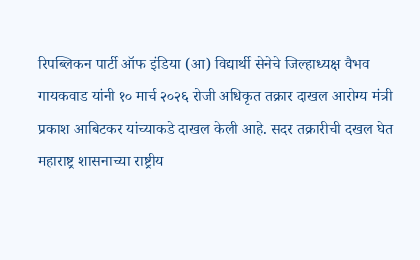रिपब्लिकन पार्टी ऑफ इंडिया (आ) विद्यार्थी सेनेचे जिल्हाध्यक्ष वैभव गायकवाड यांनी १० मार्च २०२६ रोजी अधिकृत तक्रार दाखल आरोग्य मंत्री प्रकाश आबिटकर यांच्याकडे दाखल केली आहे. सदर तक्रारीची दखल घेत महाराष्ट्र शासनाच्या राष्ट्रीय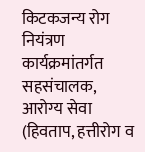किटकजन्य रोग नियंत्रण कार्यक्रमांतर्गत सहसंचालक, आरोग्य सेवा (हिवताप, हत्तीरोग व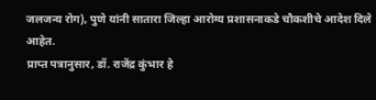जलजन्य रोग), पुणे यांनी सातारा जिल्हा आरोग्य प्रशासनाकडे चौकशीचे आदेश दिले आहेत.
प्राप्त पत्रानुसार, डॉ. राजेंद्र कुंभार हे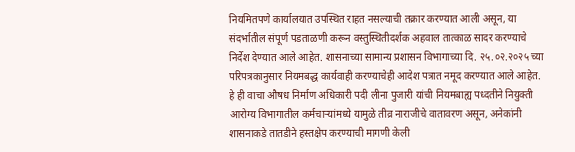नियमितपणे कार्यालयात उपस्थित राहत नसल्याची तक्रार करण्यात आली असून, या संदर्भातील संपूर्ण पडताळणी करून वस्तुस्थितीदर्शक अहवाल तात्काळ सादर करण्याचे निर्देश देण्यात आले आहेत. शासनाच्या सामान्य प्रशासन विभागाच्या दि. २५.०२.२०२५ च्या परिपत्रकानुसार नियमबद्ध कार्यवाही करण्याचेही आदेश पत्रात नमूद करण्यात आले आहेत.
हे ही वाचा औषध निर्माण अधिकारी पदी लीना पुजारी यांची नियमबाह्य पध्दतीने नियुक्ती
आरोग्य विभागातील कर्मचाऱ्यांमध्ये यामुळे तीव्र नाराजीचे वातावरण असून, अनेकांनी शासनाकडे तातडीने हस्तक्षेप करण्याची मागणी केली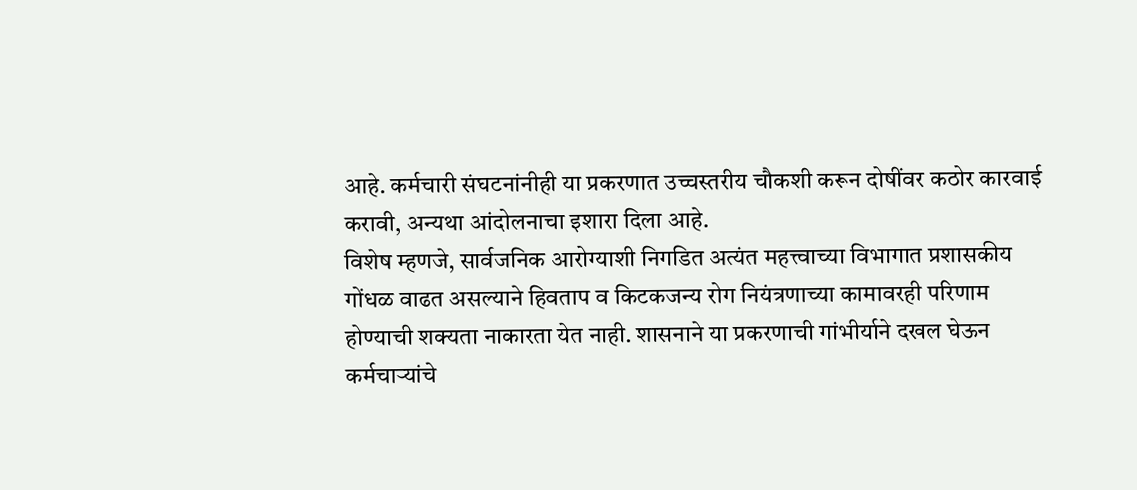आहे. कर्मचारी संघटनांनीही या प्रकरणात उच्चस्तरीय चौकशी करून दोषींवर कठोर कारवाई करावी, अन्यथा आंदोलनाचा इशारा दिला आहे.
विशेष म्हणजे, सार्वजनिक आरोग्याशी निगडित अत्यंत महत्त्वाच्या विभागात प्रशासकीय गोंधळ वाढत असल्याने हिवताप व किटकजन्य रोग नियंत्रणाच्या कामावरही परिणाम होण्याची शक्यता नाकारता येत नाही. शासनाने या प्रकरणाची गांभीर्याने दखल घेऊन कर्मचाऱ्यांचे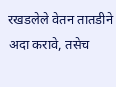रखडलेले वेतन तातडीने अदा करावे, तसेच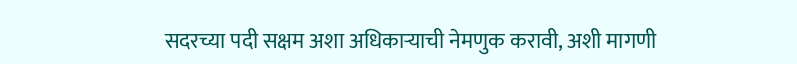सदरच्या पदी सक्षम अशा अधिकाऱ्याची नेमणुक करावी, अशी मागणी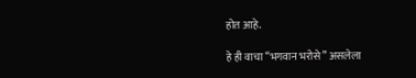होत आहे.

हे ही वाचा “भगवान भरोसे” असलेला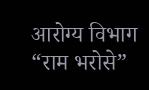आरोग्य विभाग “राम भरोसे”